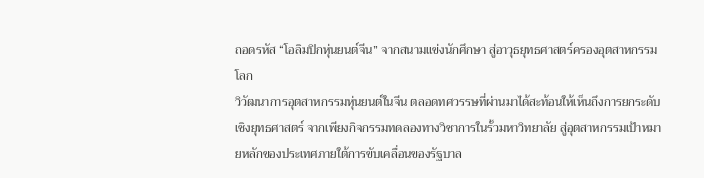ถอดรหัส “โอลิมปิกหุ่นยนต์จีน” จากสนามแข่งนักศึกษา สู่อาวุธยุทธศาสตร์ครองอุตสาหกรรมโลก
วิวัฒนาการอุตสาหกรรมหุ่นยนต์ในจีน ตลอดทศวรรษที่ผ่านมาได้สะท้อนให้เห็นถึงการยกระดับเชิงยุทธศาสตร์ จากเพียงกิจกรรมทดลองทางวิชาการในรั้วมหาวิทยาลัย สู่อุตสาหกรรมเป้าหมายหลักของประเทศภายใต้การขับเคลื่อนของรัฐบาล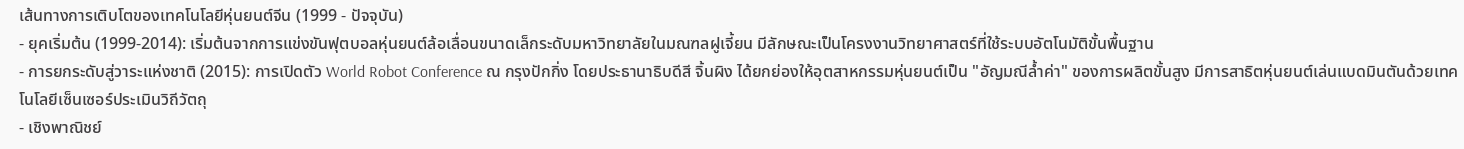เส้นทางการเติบโตของเทคโนโลยีหุ่นยนต์จีน (1999 - ปัจจุบัน)
- ยุคเริ่มต้น (1999-2014): เริ่มต้นจากการแข่งขันฟุตบอลหุ่นยนต์ล้อเลื่อนขนาดเล็กระดับมหาวิทยาลัยในมณฑลฝูเจี้ยน มีลักษณะเป็นโครงงานวิทยาศาสตร์ที่ใช้ระบบอัตโนมัติขั้นพื้นฐาน
- การยกระดับสู่วาระแห่งชาติ (2015): การเปิดตัว World Robot Conference ณ กรุงปักกิ่ง โดยประธานาธิบดีสี จิ้นผิง ได้ยกย่องให้อุตสาหกรรมหุ่นยนต์เป็น "อัญมณีล้ำค่า" ของการผลิตขั้นสูง มีการสาธิตหุ่นยนต์เล่นแบดมินตันด้วยเทคโนโลยีเซ็นเซอร์ประเมินวิถีวัตถุ
- เชิงพาณิชย์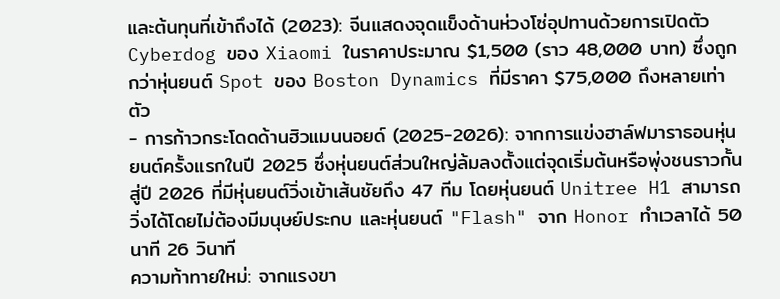และต้นทุนที่เข้าถึงได้ (2023): จีนแสดงจุดแข็งด้านห่วงโซ่อุปทานด้วยการเปิดตัว Cyberdog ของ Xiaomi ในราคาประมาณ $1,500 (ราว 48,000 บาท) ซึ่งถูกกว่าหุ่นยนต์ Spot ของ Boston Dynamics ที่มีราคา $75,000 ถึงหลายเท่าตัว
- การก้าวกระโดดด้านฮิวแมนนอยด์ (2025-2026): จากการแข่งฮาล์ฟมาราธอนหุ่นยนต์ครั้งแรกในปี 2025 ซึ่งหุ่นยนต์ส่วนใหญ่ล้มลงตั้งแต่จุดเริ่มต้นหรือพุ่งชนราวกั้น สู่ปี 2026 ที่มีหุ่นยนต์วิ่งเข้าเส้นชัยถึง 47 ทีม โดยหุ่นยนต์ Unitree H1 สามารถวิ่งได้โดยไม่ต้องมีมนุษย์ประกบ และหุ่นยนต์ "Flash" จาก Honor ทำเวลาได้ 50 นาที 26 วินาที
ความท้าทายใหม่: จากแรงขา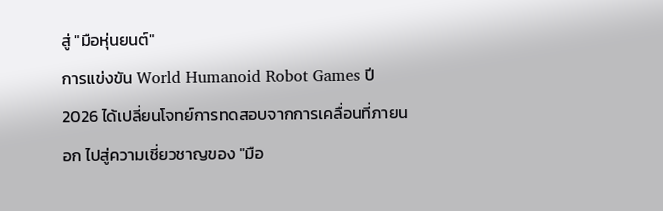สู่ "มือหุ่นยนต์"
การแข่งขัน World Humanoid Robot Games ปี 2026 ได้เปลี่ยนโจทย์การทดสอบจากการเคลื่อนที่ภายนอก ไปสู่ความเชี่ยวชาญของ "มือ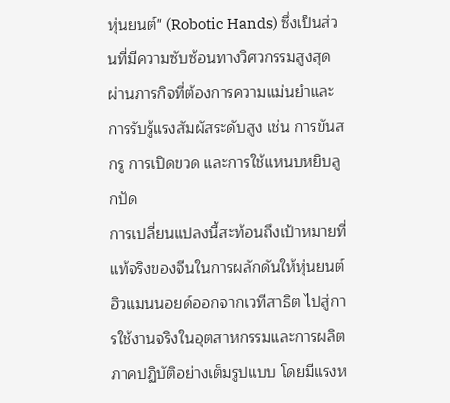หุ่นยนต์" (Robotic Hands) ซึ่งเป็นส่วนที่มีความซับซ้อนทางวิศวกรรมสูงสุด ผ่านภารกิจที่ต้องการความแม่นยำและการรับรู้แรงสัมผัสระดับสูง เช่น การขันสกรู การเปิดขวด และการใช้แหนบหยิบลูกปัด
การเปลี่ยนแปลงนี้สะท้อนถึงเป้าหมายที่แท้จริงของจีนในการผลักดันให้หุ่นยนต์ฮิวแมนนอยด์ออกจากเวทีสาธิต ไปสู่การใช้งานจริงในอุตสาหกรรมและการผลิตภาคปฏิบัติอย่างเต็มรูปแบบ โดยมีแรงห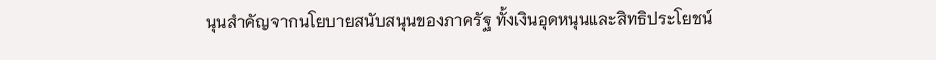นุนสำคัญจากนโยบายสนับสนุนของภาครัฐ ทั้งเงินอุดหนุนและสิทธิประโยชน์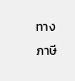ทางภาษี